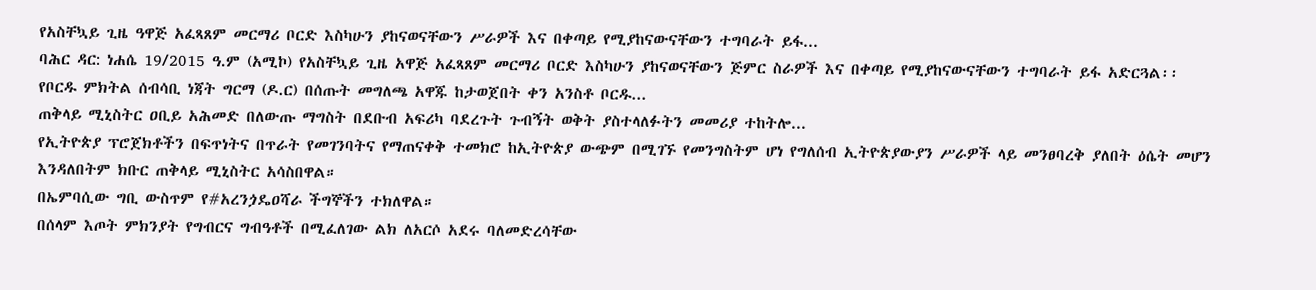የአስቸኳይ ጊዜ ዓዋጅ አፈጻጸም መርማሪ ቦርድ እስካሁን ያከናወናቸውን ሥራዎች እና በቀጣይ የሚያከናውናቸውን ተግባራት ይፋ...
ባሕር ዳር: ነሐሴ 19/2015 ዓ.ም (አሚኮ) የአስቸኳይ ጊዜ አዋጅ አፈጻጸም መርማሪ ቦርድ እስካሁን ያከናወናቸውን ጅምር ስራዎች እና በቀጣይ የሚያከናውናቸውን ተግባራት ይፋ አድርጓል፡፡
የቦርዱ ምክትል ሰብሳቢ ነጃት ግርማ (ዶ.ር) በሰጡት መግለጫ አዋጁ ከታወጀበት ቀን አንስቶ ቦርዱ...
ጠቅላይ ሚኒስትር ዐቢይ አሕመድ በለውጡ ማግስት በደቡብ አፍሪካ ባደረጉት ጉብኝት ወቅት ያስተላለፉትን መመሪያ ተከትሎ...
የኢትዮጵያ ፕሮጀክቶችን በፍጥነትና በጥራት የመገንባትና የማጠናቀቅ ተመክሮ ከኢትዮጵያ ውጭም በሚገኙ የመንግስትም ሆነ የግለሰብ ኢትዮጵያውያን ሥራዎች ላይ መንፀባረቅ ያለበት ዕሴት መሆን እንዳለበትም ክቡር ጠቅላይ ሚኒስትር አሳስበዋል።
በኤምባሲው ግቢ ውስጥም የ#አረንጏዴዐሻራ ችግኞችን ተክለዋል።
በሰላም እጦት ምክንያት የግብርና ግብዓቶች በሚፈለገው ልክ ለአርሶ አደሩ ባለመድረሳቸው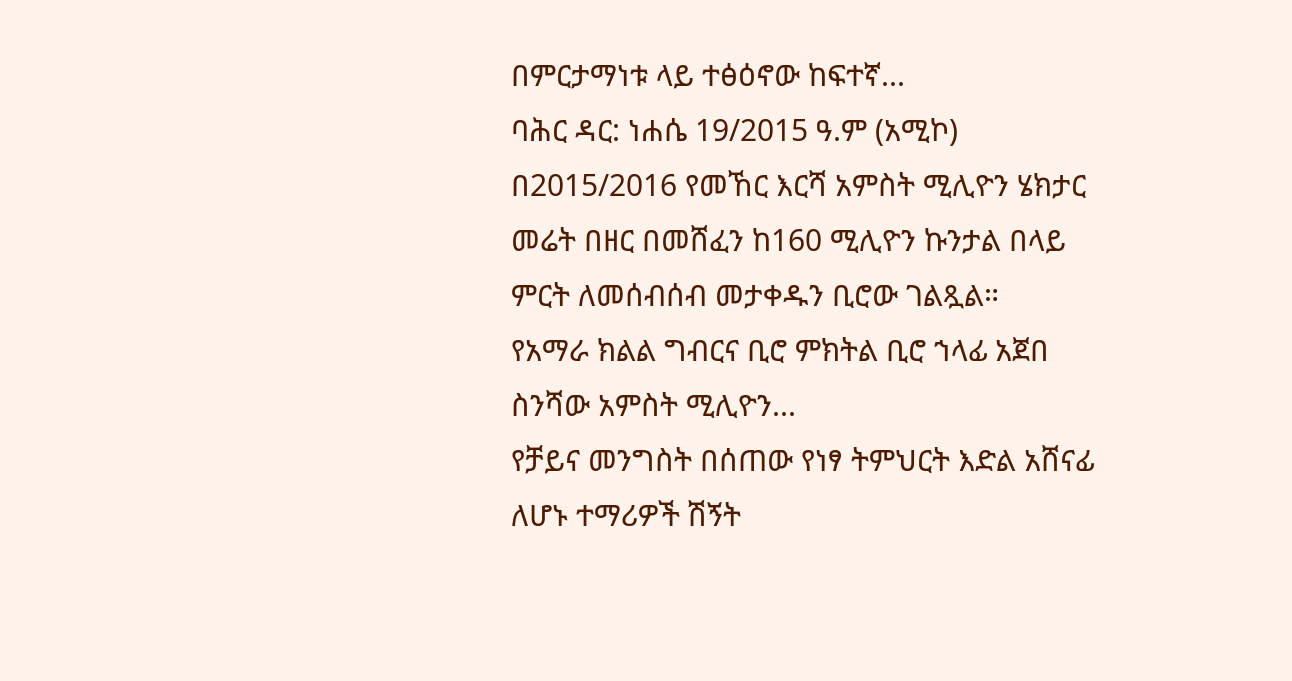በምርታማነቱ ላይ ተፅዕኖው ከፍተኛ...
ባሕር ዳር: ነሐሴ 19/2015 ዓ.ም (አሚኮ) በ2015/2016 የመኸር እርሻ አምስት ሚሊዮን ሄክታር መሬት በዘር በመሸፈን ከ160 ሚሊዮን ኩንታል በላይ ምርት ለመሰብሰብ መታቀዱን ቢሮው ገልጿል።
የአማራ ክልል ግብርና ቢሮ ምክትል ቢሮ ኀላፊ አጀበ ስንሻው አምስት ሚሊዮን...
የቻይና መንግስት በሰጠው የነፃ ትምህርት እድል አሸናፊ ለሆኑ ተማሪዎች ሽኝት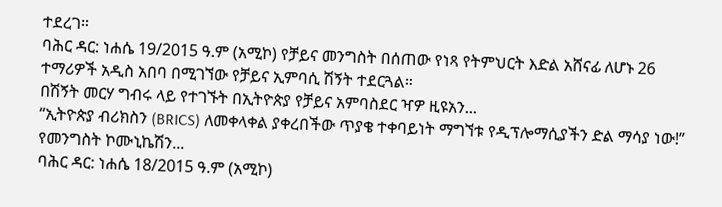ተደረገ።
ባሕር ዳር: ነሐሴ 19/2015 ዓ.ም (አሚኮ) የቻይና መንግስት በሰጠው የነጻ የትምህርት እድል አሸናፊ ለሆኑ 26 ተማሪዎች አዲስ አበባ በሚገኘው የቻይና ኢምባሲ ሽኝት ተደርጓል።
በሽኝት መርሃ ግብሩ ላይ የተገኙት በኢትዮጵያ የቻይና አምባስደር ዣዎ ዚዩአን...
“ኢትዮጵያ ብሪክስን (BRICS) ለመቀላቀል ያቀረበችው ጥያቄ ተቀባይነት ማግኘቱ የዲፕሎማሲያችን ድል ማሳያ ነው!” የመንግስት ኮሙኒኬሽን...
ባሕር ዳር: ነሐሴ 18/2015 ዓ.ም (አሚኮ)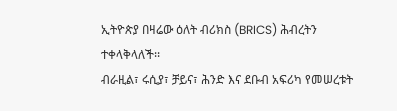ኢትዮጵያ በዛሬው ዕለት ብሪክስ (BRICS) ሕብረትን ተቀላቅላለች፡፡
ብራዚል፣ ሩሲያ፣ ቻይና፣ ሕንድ እና ደቡብ አፍሪካ የመሠረቱት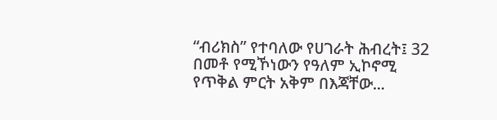“ብሪክስ” የተባለው የሀገራት ሕብረት፤ 32 በመቶ የሚኾነውን የዓለም ኢኮኖሚ የጥቅል ምርት አቅም በእጃቸው...